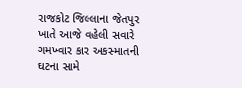રાજકોટ જિલ્લાના જેતપુર ખાતે આજે વહેલી સવારે ગમખ્વાર કાર અકસ્માતની ઘટના સામે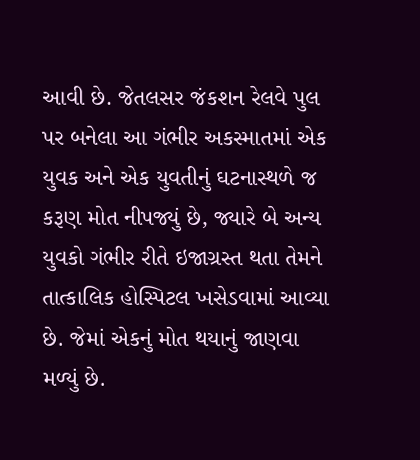આવી છે. જેતલસર જંકશન રેલવે પુલ પર બનેલા આ ગંભીર અકસ્માતમાં એક યુવક અને એક યુવતીનું ઘટનાસ્થળે જ કરૂણ મોત નીપજ્યું છે, જ્યારે બે અન્ય યુવકો ગંભીર રીતે ઇજાગ્રસ્ત થતા તેમને તાત્કાલિક હોસ્પિટલ ખસેડવામાં આવ્યા છે. જેમાં એકનું મોત થયાનું જાણવા મળ્યું છે.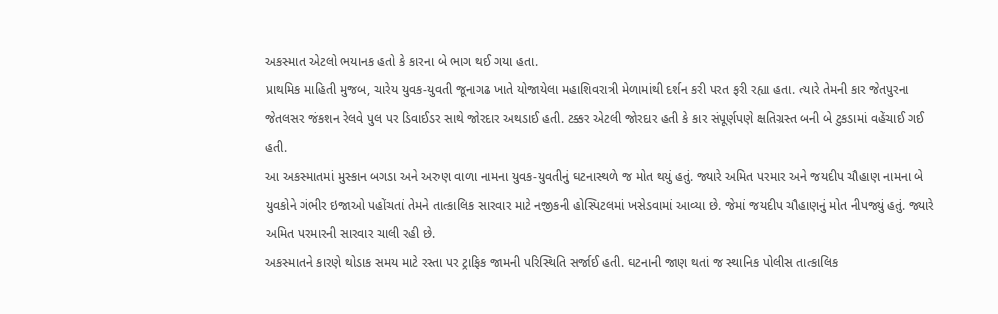અકસ્માત એટલો ભયાનક હતો કે કારના બે ભાગ થઈ ગયા હતા.
પ્રાથમિક માહિતી મુજબ, ચારેય યુવક-યુવતી જૂનાગઢ ખાતે યોજાયેલા મહાશિવરાત્રી મેળામાંથી દર્શન કરી પરત ફરી રહ્યા હતા. ત્યારે તેમની કાર જેતપુરના જેતલસર જંકશન રેલવે પુલ પર ડિવાઈડર સાથે જોરદાર અથડાઈ હતી. ટક્કર એટલી જોરદાર હતી કે કાર સંપૂર્ણપણે ક્ષતિગ્રસ્ત બની બે ટુકડામાં વહેંચાઈ ગઈ હતી.
આ અકસ્માતમાં મુસ્કાન બગડા અને અરુણ વાળા નામના યુવક-યુવતીનું ઘટનાસ્થળે જ મોત થયું હતું. જ્યારે અમિત પરમાર અને જયદીપ ચૌહાણ નામના બે યુવકોને ગંભીર ઇજાઓ પહોંચતાં તેમને તાત્કાલિક સારવાર માટે નજીકની હોસ્પિટલમાં ખસેડવામાં આવ્યા છે. જેમાં જયદીપ ચૌહાણનું મોત નીપજ્યું હતું. જ્યારે અમિત પરમારની સારવાર ચાલી રહી છે.
અકસ્માતને કારણે થોડાક સમય માટે રસ્તા પર ટ્રાફિક જામની પરિસ્થિતિ સર્જાઈ હતી. ઘટનાની જાણ થતાં જ સ્થાનિક પોલીસ તાત્કાલિક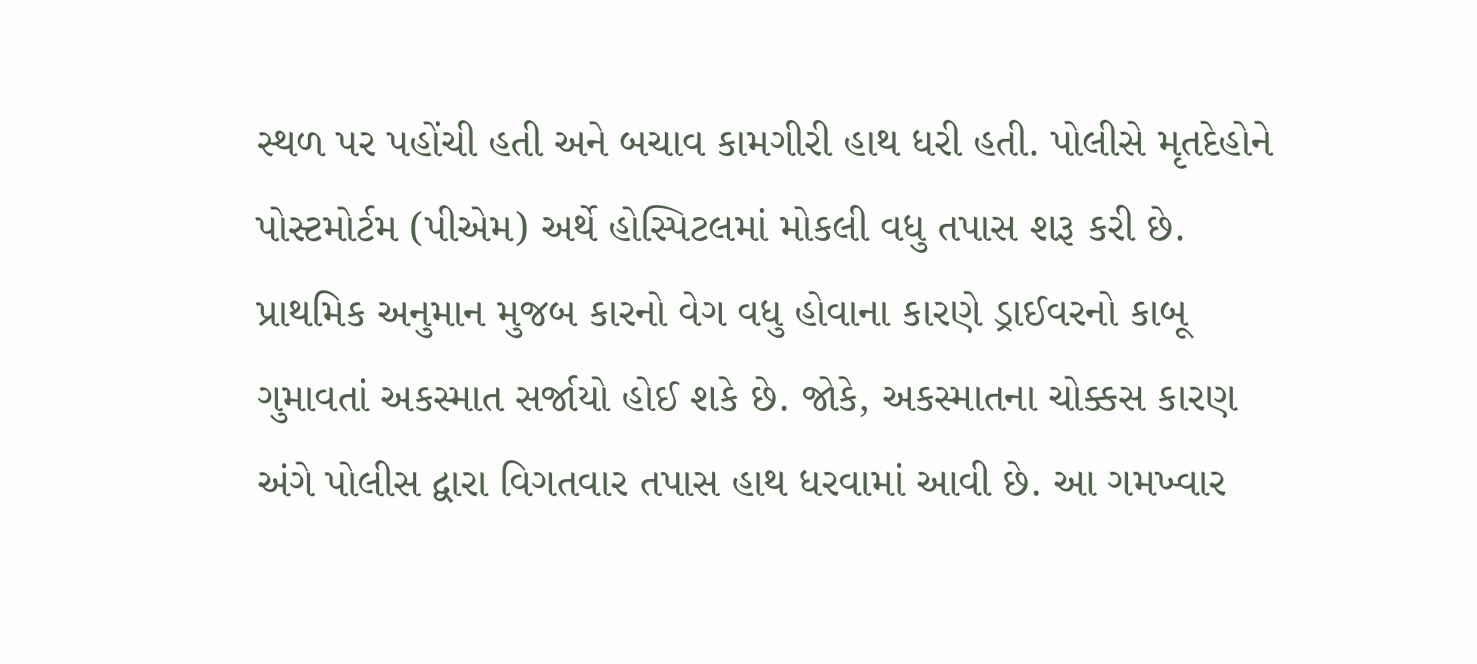સ્થળ પર પહોંચી હતી અને બચાવ કામગીરી હાથ ધરી હતી. પોલીસે મૃતદેહોને પોસ્ટમોર્ટમ (પીએમ) અર્થે હોસ્પિટલમાં મોકલી વધુ તપાસ શરૂ કરી છે.
પ્રાથમિક અનુમાન મુજબ કારનો વેગ વધુ હોવાના કારણે ડ્રાઈવરનો કાબૂ ગુમાવતાં અકસ્માત સર્જાયો હોઈ શકે છે. જોકે, અકસ્માતના ચોક્કસ કારણ અંગે પોલીસ દ્વારા વિગતવાર તપાસ હાથ ધરવામાં આવી છે. આ ગમખ્વાર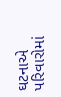ઘટનાએ પરિવારોમાં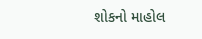શોકનો માહોલ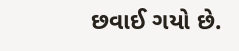છવાઈ ગયો છે.